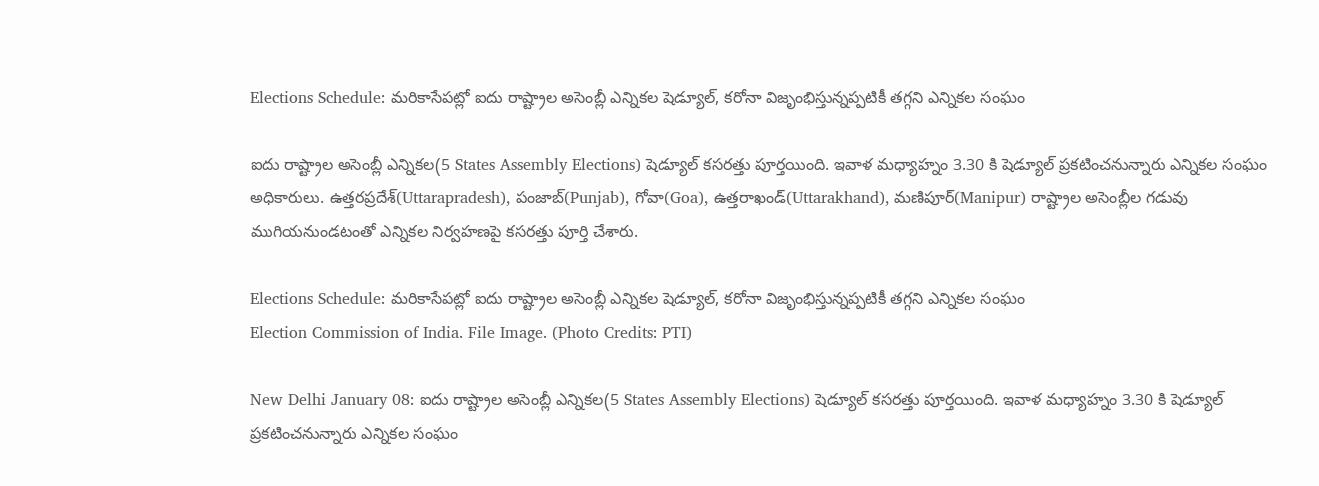Elections Schedule: మరికాసేపట్లో ఐదు రాష్ట్రాల అసెంబ్లీ ఎన్నికల షెడ్యూల్, కరోనా విజృంభిస్తున్నప్పటికీ తగ్గని ఎన్నికల సంఘం

ఐదు రాష్ట్రాల అసెంబ్లీ ఎన్నికల(5 States Assembly Elections) షెడ్యూల్ కసరత్తు పూర్తయింది. ఇవాళ మధ్యాహ్నం 3.30 కి షెడ్యూల్ ప్రకటించనున్నారు ఎన్నికల సంఘం అధికారులు. ఉత్తరప్రదేశ్(Uttarapradesh), పంజాబ్(Punjab), గోవా(Goa), ఉత్తరాఖండ్(Uttarakhand), మణిపూర్(Manipur) రాష్ట్రాల అసెంబ్లీల గడువు ముగియనుండటంతో ఎన్నికల నిర్వహణపై కసరత్తు పూర్తి చేశారు.

Elections Schedule: మరికాసేపట్లో ఐదు రాష్ట్రాల అసెంబ్లీ ఎన్నికల షెడ్యూల్, కరోనా విజృంభిస్తున్నప్పటికీ తగ్గని ఎన్నికల సంఘం
Election Commission of India. File Image. (Photo Credits: PTI)

New Delhi January 08: ఐదు రాష్ట్రాల అసెంబ్లీ ఎన్నికల(5 States Assembly Elections) షెడ్యూల్ కసరత్తు పూర్తయింది. ఇవాళ మధ్యాహ్నం 3.30 కి షెడ్యూల్ ప్రకటించనున్నారు ఎన్నికల సంఘం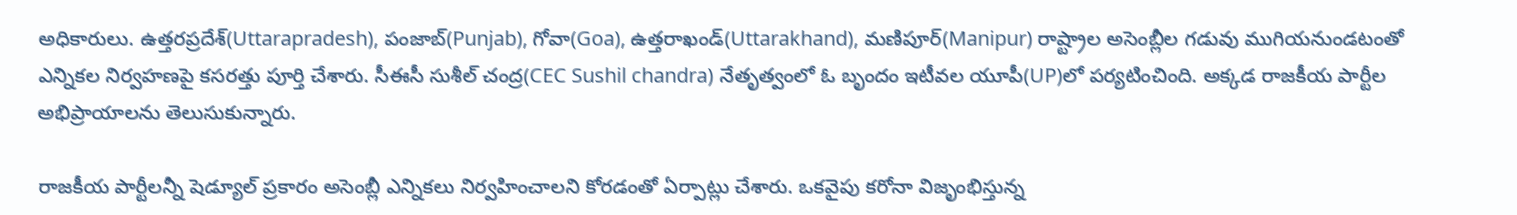అధికారులు. ఉత్తరప్రదేశ్(Uttarapradesh), పంజాబ్(Punjab), గోవా(Goa), ఉత్తరాఖండ్(Uttarakhand), మణిపూర్(Manipur) రాష్ట్రాల అసెంబ్లీల గడువు ముగియనుండటంతో ఎన్నికల నిర్వహణపై కసరత్తు పూర్తి చేశారు. సీఈసీ సుశీల్ చంద్ర(CEC Sushil chandra) నేతృత్వంలో ఓ బృందం ఇటీవ‌ల యూపీ(UP)లో పర్య‌టించింది. అక్కడ రాజకీయ పార్టీల అభిప్రాయాలను తెలుసుకున్నారు.

రాజ‌కీయ పార్టీలన్నీ షెడ్యూల్ ప్ర‌కారం అసెంబ్లీ ఎన్నిక‌లు నిర్వ‌హించాల‌ని కోరడంతో ఏర్పాట్లు చేశారు. ఒక‌వైపు క‌రోనా విజృంభిస్తున్న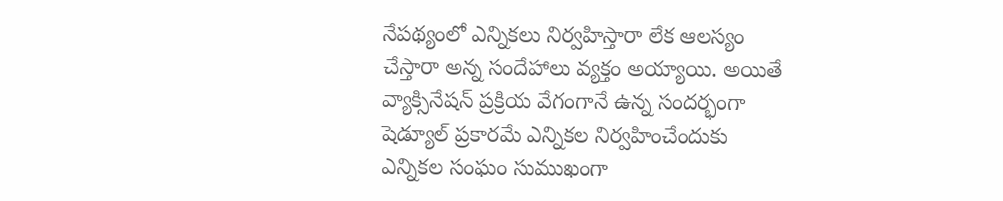నేప‌థ్యంలో ఎన్నిక‌లు నిర్వ‌హిస్తారా లేక ఆల‌స్యం చేస్తారా అన్న సందేహాలు వ్య‌క్తం అయ్యాయి. అయితే వ్యాక్సినేష‌న్ ప్ర‌క్రియ వేగంగానే ఉన్న సంద‌ర్భంగా షెడ్యూల్ ప్ర‌కార‌మే ఎన్నిక‌ల నిర్వ‌హించేందుకు ఎన్నిక‌ల సంఘం సుముఖంగా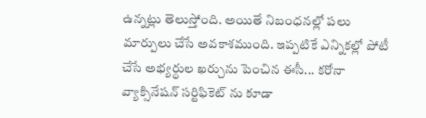ఉన్న‌ట్లు తెలుస్తోంది. అయితే నిబంధనల్లో పలు మార్పులు చేసే అవకాశముంది. ఇప్పటికే ఎన్నికల్లో పోటీ చేసే అభ్యర్ధుల ఖర్చును పెంచిన ఈసీ... కరోనా వ్యాక్సినేషన్‌ సర్టిఫికెట్ ను కూడా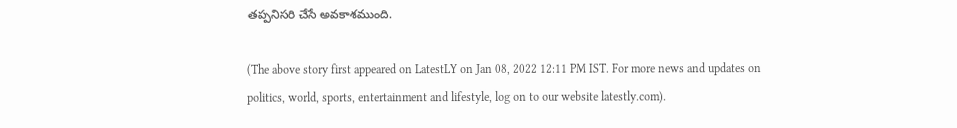తప్పనిసరి చేసే అవకాశముంది.

(The above story first appeared on LatestLY on Jan 08, 2022 12:11 PM IST. For more news and updates on politics, world, sports, entertainment and lifestyle, log on to our website latestly.com).